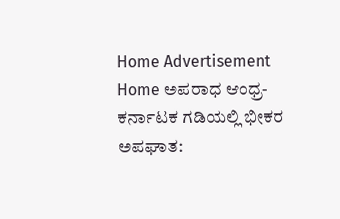Home Advertisement
Home ಅಪರಾಧ ಆಂಧ್ರ-ಕರ್ನಾಟಕ‌ ಗಡಿಯಲ್ಲಿ ಭೀಕರ ಅಪಘಾತ: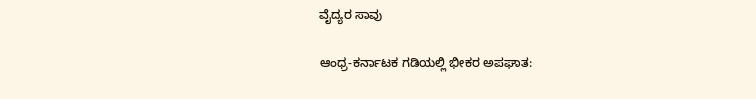ವೈದ್ಯರ ಸಾವು

ಆಂಧ್ರ-ಕರ್ನಾಟಕ‌ ಗಡಿಯಲ್ಲಿ ಭೀಕರ ಅಪಘಾತ: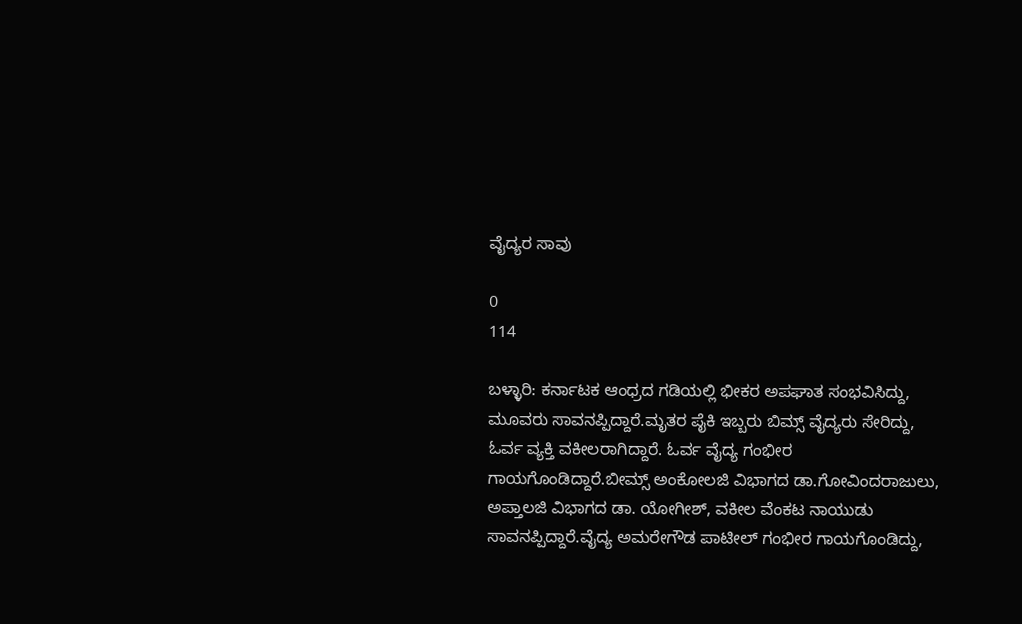ವೈದ್ಯರ ಸಾವು

0
114

ಬಳ್ಳಾರಿ: ಕರ್ನಾಟಕ‌ ಆಂಧ್ರದ ಗಡಿಯಲ್ಲಿ ಭೀಕರ ಅಪಘಾತ ಸಂಭವಿಸಿದ್ದು, ಮೂವರು ಸಾವನಪ್ಪಿದ್ದಾರೆ.ಮೃತರ ಪೈಕಿ ಇಬ್ಬರು ಬಿಮ್ಸ್ ವೈದ್ಯರು ಸೇರಿದ್ದು, ಓರ್ವ ವ್ಯಕ್ತಿ‌ ವಕೀಲರಾಗಿದ್ದಾರೆ. ಓರ್ವ ವೈದ್ಯ ಗಂಭೀರ ಗಾಯಗೊಂಡಿದ್ದಾರೆ.ಬೀಮ್ಸ್ ಅಂಕೋಲಜಿ ವಿಭಾಗದ ಡಾ.ಗೋವಿಂದರಾಜುಲು, ಅಪ್ತಾಲಜಿ ವಿಭಾಗದ ‌ಡಾ. ಯೋಗೀಶ್, ವಕೀಲ ವೆಂಕಟ ನಾಯುಡು ಸಾವನಪ್ಪಿದ್ದಾರೆ.ವೈದ್ಯ ಅಮರೇಗೌಡ ಪಾಟೀಲ್ ಗಂಭೀರ ಗಾಯಗೊಂಡಿದ್ದು,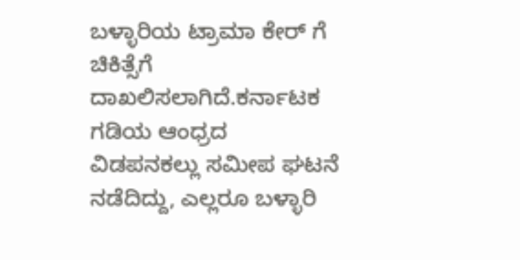ಬಳ್ಳಾರಿಯ ಟ್ರಾಮಾ ಕೇರ್ ಗೆ ಚಿಕಿತ್ಸೆಗೆ ದಾಖಲಿಸಲಾಗಿದೆ.ಕರ್ನಾಟಕ ಗಡಿಯ ಆಂಧ್ರದ ವಿಡಪನಕಲ್ಲು ಸಮೀಪ ಘಟನೆ ನಡೆದಿದ್ದು, ಎಲ್ಲರೂ ಬಳ್ಳಾರಿ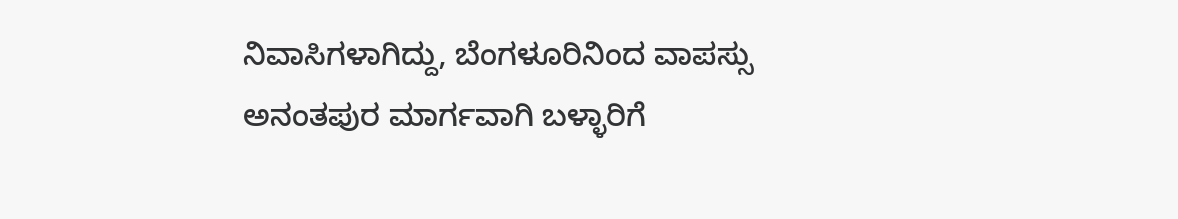ನಿವಾಸಿಗಳಾಗಿದ್ದು, ಬೆಂಗಳೂರಿನಿಂದ ವಾಪಸ್ಸು ಅನಂತಪುರ ಮಾರ್ಗವಾಗಿ ಬಳ್ಳಾರಿಗೆ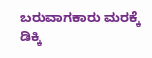ಬರುವಾಗಕಾರು ಮರಕ್ಕೆ ಡಿಕ್ಕಿ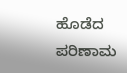ಹೊಡೆದ ಪರಿಣಾಮ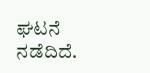ಘಟನೆ ನಡೆದಿದೆ.